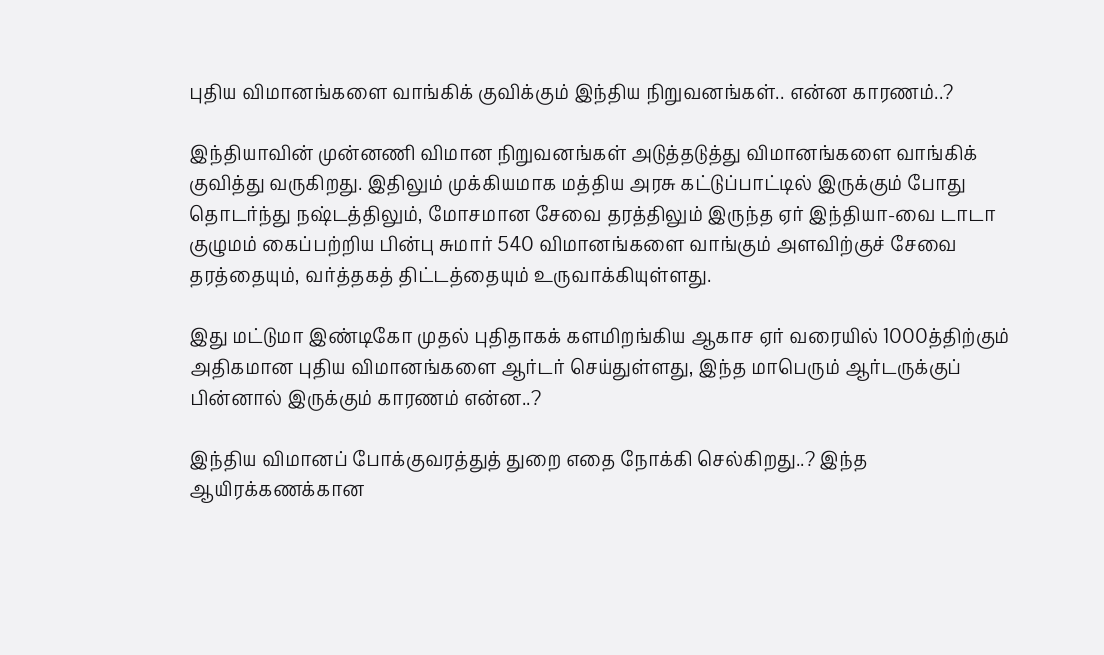புதிய விமானங்களை வாங்கிக் குவிக்கும் இந்திய நிறுவனங்கள்.. என்ன காரணம்..?

இந்தியாவின் முன்னணி விமான நிறுவனங்கள் அடுத்தடுத்து விமானங்களை வாங்கிக் குவித்து வருகிறது. இதிலும் முக்கியமாக மத்திய அரசு கட்டுப்பாட்டில் இருக்கும் போது தொடர்ந்து நஷ்டத்திலும், மோசமான சேவை தரத்திலும் இருந்த ஏர் இந்தியா-வை டாடா குழுமம் கைப்பற்றிய பின்பு சுமார் 540 விமானங்களை வாங்கும் அளவிற்குச் சேவை தரத்தையும், வர்த்தகத் திட்டத்தையும் உருவாக்கியுள்ளது.

இது மட்டுமா இண்டிகோ முதல் புதிதாகக் களமிறங்கிய ஆகாச ஏர் வரையில் 1000த்திற்கும் அதிகமான புதிய விமானங்களை ஆர்டர் செய்துள்ளது, இந்த மாபெரும் ஆர்டருக்குப் பின்னால் இருக்கும் காரணம் என்ன..?

இந்திய விமானப் போக்குவரத்துத் துறை எதை நோக்கி செல்கிறது..? இந்த ஆயிரக்கணக்கான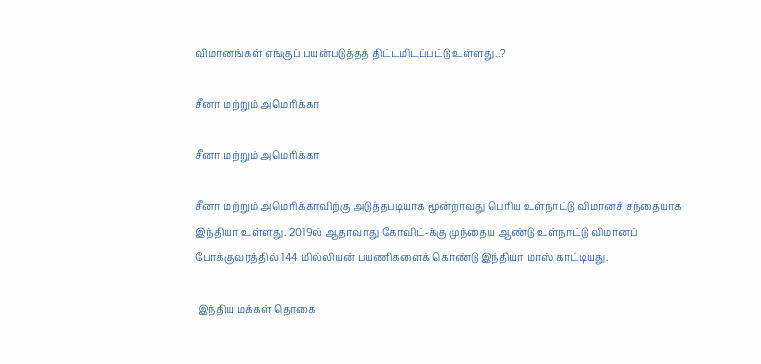விமானங்கள் எங்குப் பயன்படுத்தத் திட்டமிடப்பட்டு உள்ளது..?

சீனா மற்றும் அமெரிக்கா

சீனா மற்றும் அமெரிக்கா

சீனா மற்றும் அமெரிக்காவிற்கு அடுத்தபடியாக மூன்றாவது பெரிய உள்நாட்டு விமானச் சந்தையாக இந்தியா உள்ளது. 2019ல் ஆதாவாது கோவிட்-க்கு முந்தைய ஆண்டு உள்நாட்டு விமானப் போக்குவரத்தில் 144 மில்லியன் பயணிகளைக் கொண்டு இந்தியா மாஸ் காட்டியது.

 இந்திய மக்கள் தொகை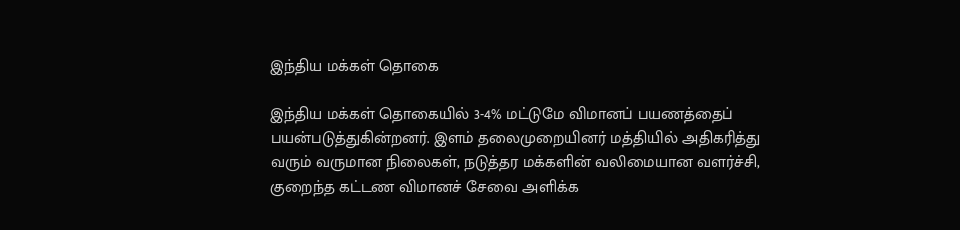இந்திய மக்கள் தொகை

இந்திய மக்கள் தொகையில் 3-4% மட்டுமே விமானப் பயணத்தைப் பயன்படுத்துகின்றனர். இளம் தலைமுறையினர் மத்தியில் அதிகரித்து வரும் வருமான நிலைகள், நடுத்தர மக்களின் வலிமையான வளர்ச்சி, குறைந்த கட்டண விமானச் சேவை அளிக்க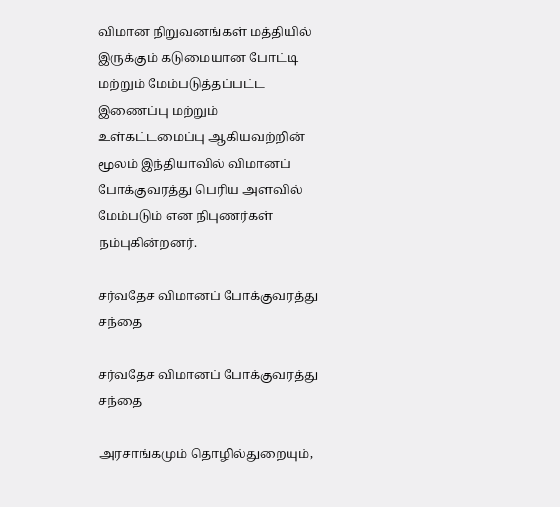விமான நிறுவனங்கள் மத்தியில் இருக்கும் கடுமையான போட்டி மற்றும் மேம்படுத்தப்பட்ட இணைப்பு மற்றும் உள்கட்டமைப்பு ஆகியவற்றின் மூலம் இந்தியாவில் விமானப் போக்குவரத்து பெரிய அளவில் மேம்படும் என நிபுணர்கள் நம்புகின்றனர்.

சர்வதேச விமானப் போக்குவரத்து சந்தை

சர்வதேச விமானப் போக்குவரத்து சந்தை

அரசாங்கமும் தொழில்துறையும்,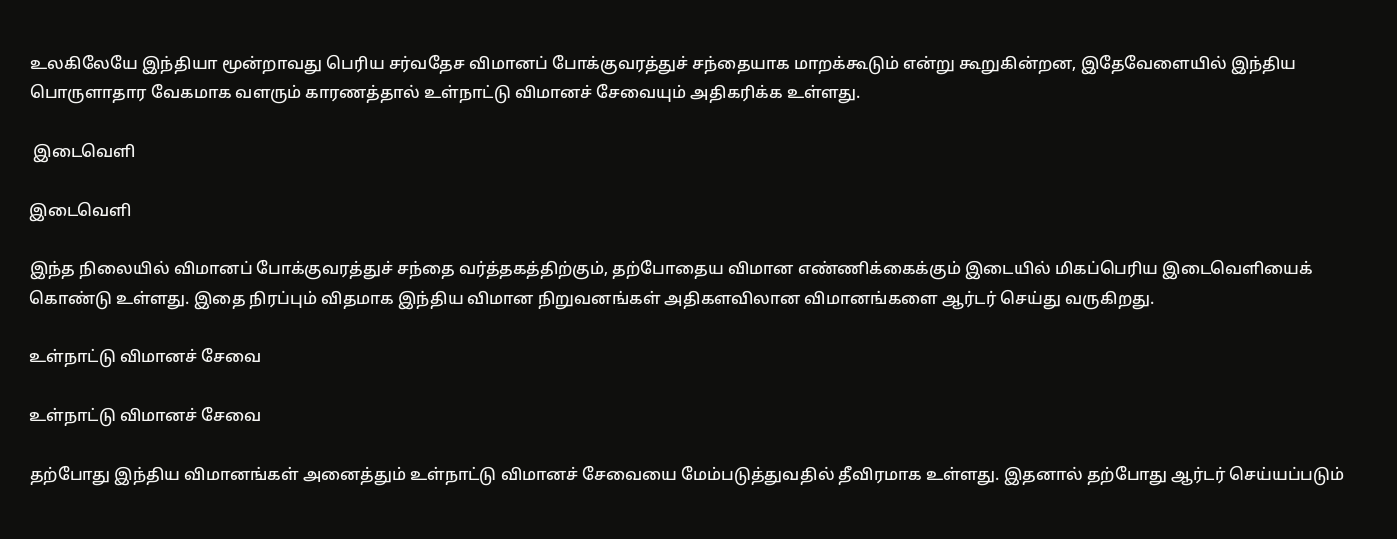உலகிலேயே இந்தியா மூன்றாவது பெரிய சர்வதேச விமானப் போக்குவரத்துச் சந்தையாக மாறக்கூடும் என்று கூறுகின்றன, இதேவேளையில் இந்திய பொருளாதார வேகமாக வளரும் காரணத்தால் உள்நாட்டு விமானச் சேவையும் அதிகரிக்க உள்ளது.

 இடைவெளி

இடைவெளி

இந்த நிலையில் விமானப் போக்குவரத்துச் சந்தை வர்த்தகத்திற்கும், தற்போதைய விமான எண்ணிக்கைக்கும் இடையில் மிகப்பெரிய இடைவெளியைக் கொண்டு உள்ளது. இதை நிரப்பும் விதமாக இந்திய விமான நிறுவனங்கள் அதிகளவிலான விமானங்களை ஆர்டர் செய்து வருகிறது.

உள்நாட்டு விமானச் சேவை

உள்நாட்டு விமானச் சேவை

தற்போது இந்திய விமானங்கள் அனைத்தும் உள்நாட்டு விமானச் சேவையை மேம்படுத்துவதில் தீவிரமாக உள்ளது. இதனால் தற்போது ஆர்டர் செய்யப்படும்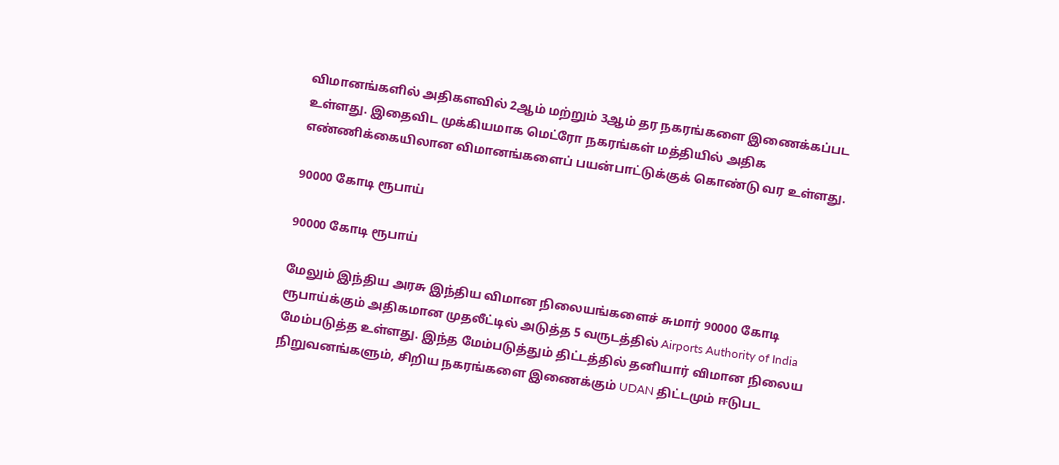விமானங்களில் அதிகளவில் 2ஆம் மற்றும் 3ஆம் தர நகரங்களை இணைக்கப்பட உள்ளது. இதைவிட முக்கியமாக மெட்ரோ நகரங்கள் மத்தியில் அதிக எண்ணிக்கையிலான விமானங்களைப் பயன்பாட்டுக்குக் கொண்டு வர உள்ளது.

90000 கோடி ரூபாய்

90000 கோடி ரூபாய்

மேலும் இந்திய அரசு இந்திய விமான நிலையங்களைச் சுமார் 90000 கோடி ரூபாய்க்கும் அதிகமான முதலீட்டில் அடுத்த 5 வருடத்தில் Airports Authority of India மேம்படுத்த உள்ளது. இந்த மேம்படுத்தும் திட்டத்தில் தனியார் விமான நிலைய நிறுவனங்களும், சிறிய நகரங்களை இணைக்கும் UDAN திட்டமும் ஈடுபட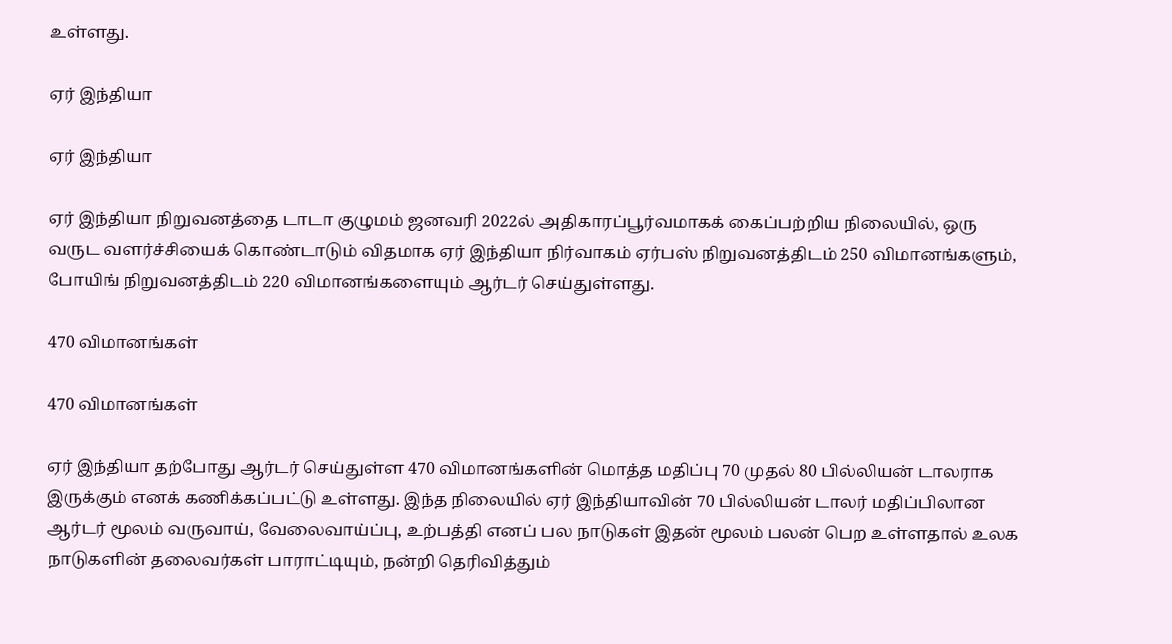உள்ளது.

ஏர் இந்தியா

ஏர் இந்தியா

ஏர் இந்தியா நிறுவனத்தை டாடா குழுமம் ஜனவரி 2022ல் அதிகாரப்பூர்வமாகக் கைப்பற்றிய நிலையில், ஒரு வருட வளர்ச்சியைக் கொண்டாடும் விதமாக ஏர் இந்தியா நிர்வாகம் ஏர்பஸ் நிறுவனத்திடம் 250 விமானங்களும், போயிங் நிறுவனத்திடம் 220 விமானங்களையும் ஆர்டர் செய்துள்ளது.

470 விமானங்கள்

470 விமானங்கள்

ஏர் இந்தியா தற்போது ஆர்டர் செய்துள்ள 470 விமானங்களின் மொத்த மதிப்பு 70 முதல் 80 பில்லியன் டாலராக இருக்கும் எனக் கணிக்கப்பட்டு உள்ளது. இந்த நிலையில் ஏர் இந்தியாவின் 70 பில்லியன் டாலர் மதிப்பிலான ஆர்டர் மூலம் வருவாய், வேலைவாய்ப்பு, உற்பத்தி எனப் பல நாடுகள் இதன் மூலம் பலன் பெற உள்ளதால் உலக நாடுகளின் தலைவர்கள் பாராட்டியும், நன்றி தெரிவித்தும்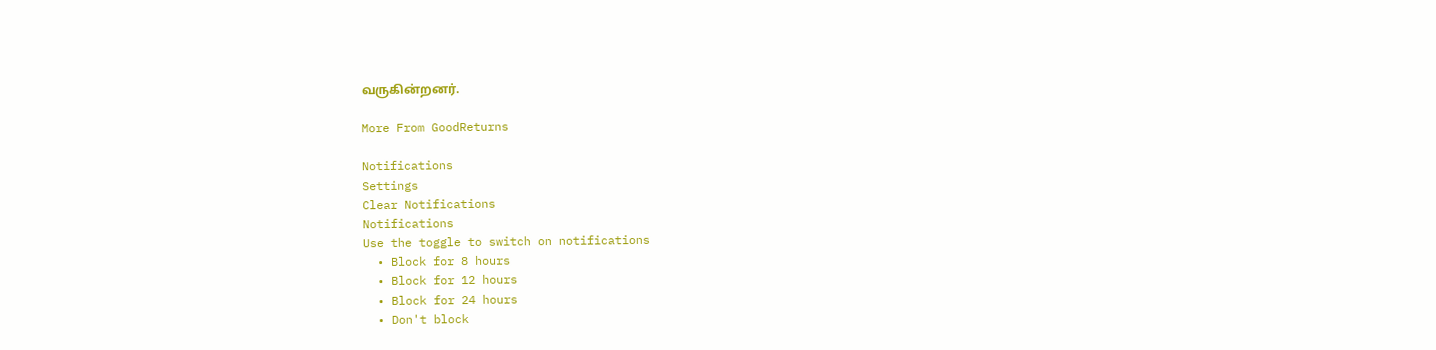வருகின்றனர்.

More From GoodReturns

Notifications
Settings
Clear Notifications
Notifications
Use the toggle to switch on notifications
  • Block for 8 hours
  • Block for 12 hours
  • Block for 24 hours
  • Don't block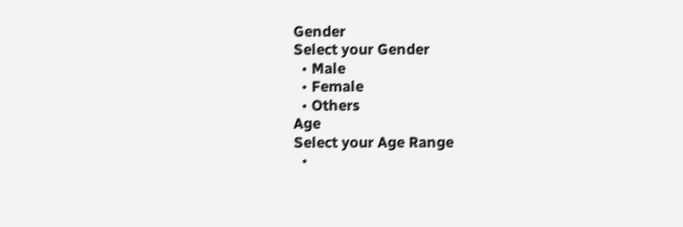Gender
Select your Gender
  • Male
  • Female
  • Others
Age
Select your Age Range
  •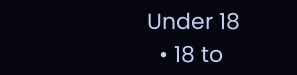Under 18
  • 18 to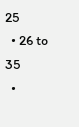25
  • 26 to 35
  •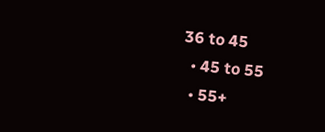36 to 45
  • 45 to 55
  • 55+